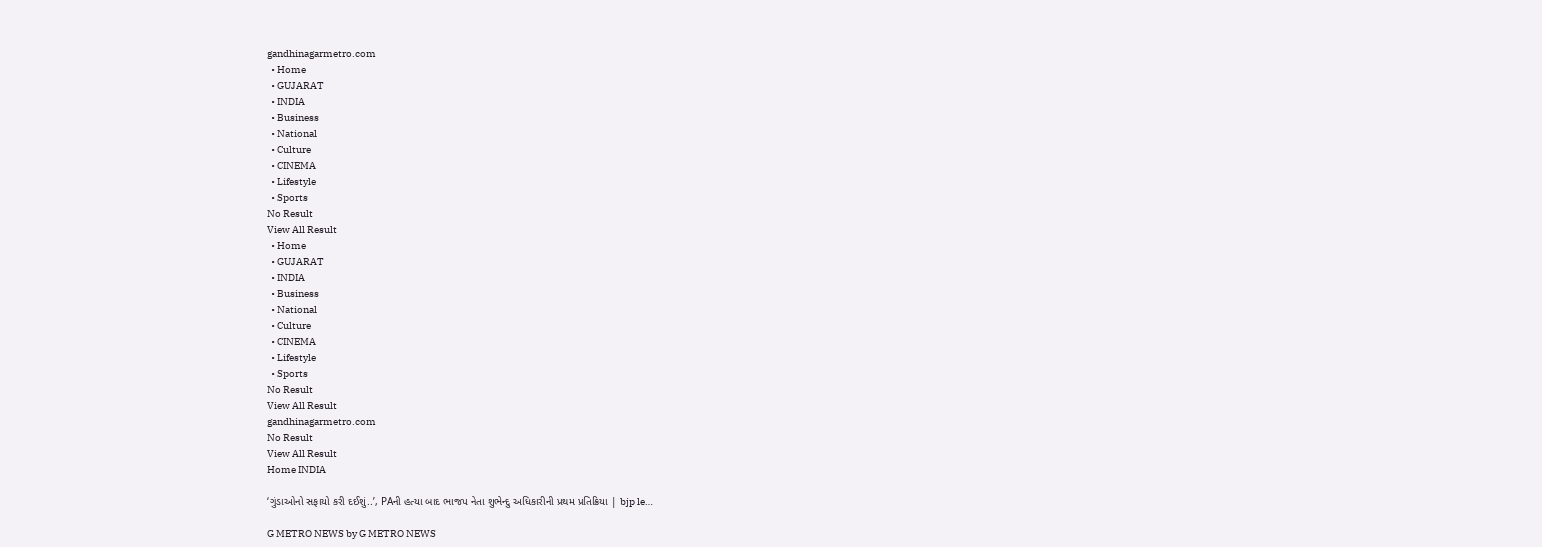gandhinagarmetro.com
  • Home
  • GUJARAT
  • INDIA
  • Business
  • National
  • Culture
  • CINEMA
  • Lifestyle
  • Sports
No Result
View All Result
  • Home
  • GUJARAT
  • INDIA
  • Business
  • National
  • Culture
  • CINEMA
  • Lifestyle
  • Sports
No Result
View All Result
gandhinagarmetro.com
No Result
View All Result
Home INDIA

‘ગુંડાઓનો સફાયો કરી દઈશું..’, PAની હત્યા બાદ ભાજપ નેતા શુભેન્દુ અધિકારીની પ્રથમ પ્રતિક્રિયા | bjp le…

G METRO NEWS by G METRO NEWS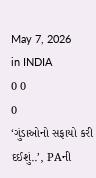May 7, 2026
in INDIA
0 0
0
‘ગુંડાઓનો સફાયો કરી દઈશું..’, PAની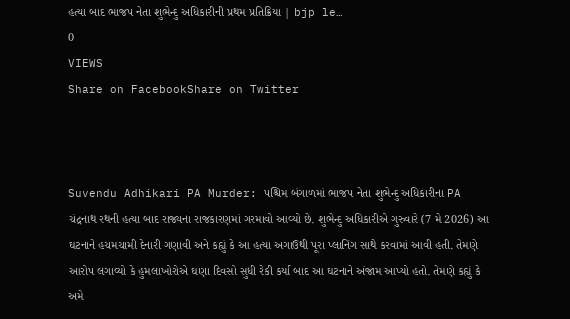હત્યા બાદ ભાજપ નેતા શુભેન્દુ અધિકારીની પ્રથમ પ્રતિક્રિયા | bjp le…
0
VIEWS
Share on FacebookShare on Twitter



Suvendu Adhikari PA Murder: પશ્ચિમ બંગાળમાં ભાજપ નેતા શુભેન્દુ અધિકારીના PA ચંદ્રનાથ રથની હત્યા બાદ રાજ્યના રાજકારણમાં ગરમાવો આવ્યો છે. શુભેન્દુ અધિકારીએ ગુરુવારે (7 મે 2026) આ ઘટનાને હચમચામી દેનારી ગણાવી અને કહ્યું કે આ હત્યા અગાઉથી પૂરા પ્લાનિંગ સાથે કરવામાં આવી હતી. તેમણે આરોપ લગાવ્યો કે હુમલાખોરોએ ઘણા દિવસો સુધી રેકી કર્યા બાદ આ ઘટનાને અંજામ આપ્યો હતો. તેમણે કહ્યું કે અમે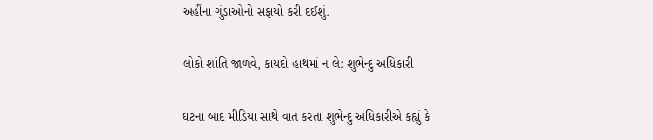અહીંના ગુંડાઓનો સફાયો કરી દઈશું.

લોકો શાંતિ જાળવે, કાયદો હાથમાં ન લે: શુભેન્દુ અધિકારી

ઘટના બાદ મીડિયા સાથે વાત કરતા શુભેન્દુ અધિકારીએ કહ્યું કે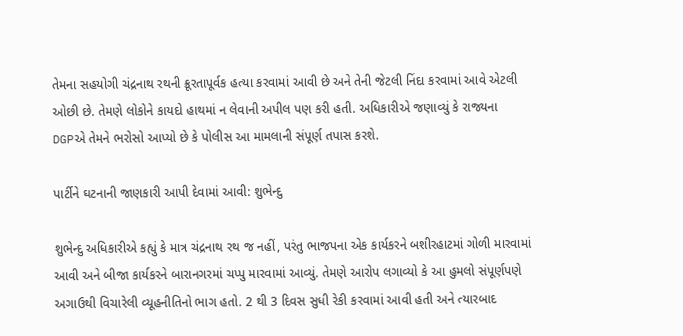તેમના સહયોગી ચંદ્રનાથ રથની ક્રૂરતાપૂર્વક હત્યા કરવામાં આવી છે અને તેની જેટલી નિંદા કરવામાં આવે એટલી ઓછી છે. તેમણે લોકોને કાયદો હાથમાં ન લેવાની અપીલ પણ કરી હતી. અધિકારીએ જણાવ્યું કે રાજ્યના DGPએ તેમને ભરોસો આપ્યો છે કે પોલીસ આ મામલાની સંપૂર્ણ તપાસ કરશે.

પાર્ટીને ઘટનાની જાણકારી આપી દેવામાં આવી: શુભેન્દુ

શુભેન્દુ અધિકારીએ કહ્યું કે માત્ર ચંદ્રનાથ રથ જ નહીં, પરંતુ ભાજપના એક કાર્યકરને બશીરહાટમાં ગોળી મારવામાં આવી અને બીજા કાર્યકરને બારાનગરમાં ચપ્પુ મારવામાં આવ્યું. તેમણે આરોપ લગાવ્યો કે આ હુમલો સંપૂર્ણપણે અગાઉથી વિચારેલી વ્યૂહનીતિનો ભાગ હતો. 2 થી 3 દિવસ સુધી રેકી કરવામાં આવી હતી અને ત્યારબાદ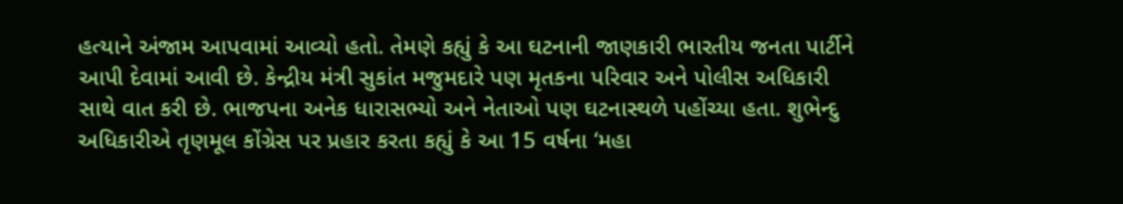હત્યાને અંજામ આપવામાં આવ્યો હતો. તેમણે કહ્યું કે આ ઘટનાની જાણકારી ભારતીય જનતા પાર્ટીને આપી દેવામાં આવી છે. કેન્દ્રીય મંત્રી સુકાંત મજુમદારે પણ મૃતકના પરિવાર અને પોલીસ અધિકારી સાથે વાત કરી છે. ભાજપના અનેક ધારાસભ્યો અને નેતાઓ પણ ઘટનાસ્થળે પહોંચ્યા હતા. શુભેન્દુ અધિકારીએ તૃણમૂલ કોંગ્રેસ પર પ્રહાર કરતા કહ્યું કે આ 15 વર્ષના ‘મહા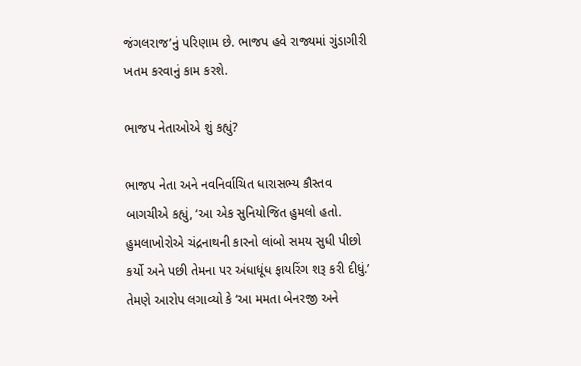જંગલરાજ’નું પરિણામ છે. ભાજપ હવે રાજ્યમાં ગુંડાગીરી ખતમ કરવાનું કામ કરશે.

ભાજપ નેતાઓએ શું કહ્યું?

ભાજપ નેતા અને નવનિર્વાચિત ધારાસભ્ય કૌસ્તવ બાગચીએ કહ્યું, ‘આ એક સુનિયોજિત હુમલો હતો. હુમલાખોરોએ ચંદ્રનાથની કારનો લાંબો સમય સુધી પીછો કર્યો અને પછી તેમના પર અંધાધૂંધ ફાયરિંગ શરૂ કરી દીધું.’ તેમણે આરોપ લગાવ્યો કે ‘આ મમતા બેનરજી અને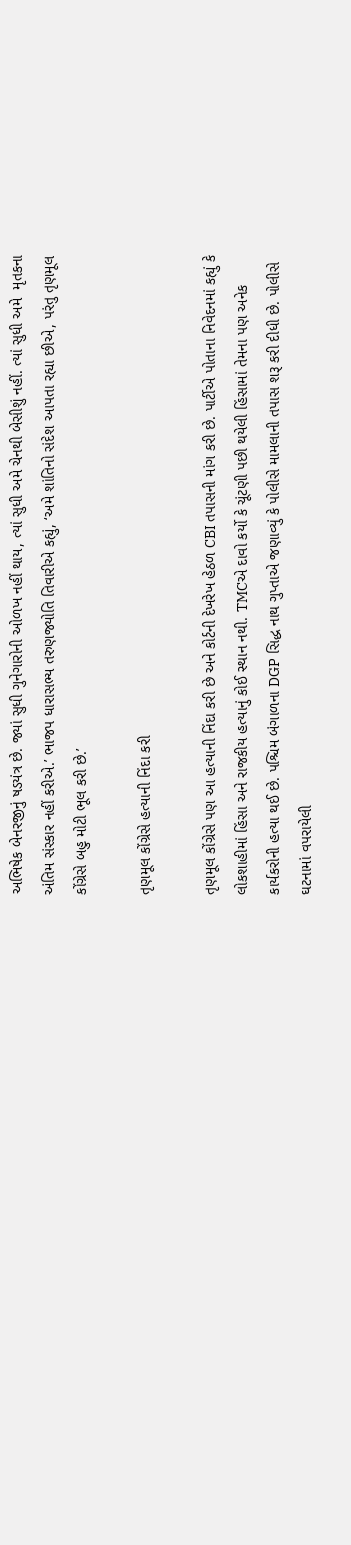અભિષેક બેનરજીનું ષડયંત્ર છે. જ્યાં સુધી ગુનેગારોની ઓળખ નહીં થાય, ત્યાં સુધી અમે ચેનથી બેસીશું નહીં. ત્યાં સુધી અમે  મૃતકના અંતિમ સંસ્કાર નહીં કરીએ.’ ભાજપ ધારાસભ્ય તરુણજ્યોતિ તિવારીએ કહ્યું, ‘અમે શાંતિનો સંદેશ આપતા રહ્યા છીએ, પરંતુ તૃણમૂલ કોંગ્રેસે બહુ મોટી ભૂલ કરી છે.’

તૃણમૂલ કોંગ્રેસે હત્યાની નિંદા કરી

તૃણમૂલ કોંગ્રેસે પણ આ હત્યાની નિંદા કરી છે અને કોર્ટની દેખરેખ હેઠળ CBI તપાસની માંગ કરી છે. પાર્ટીએ પોતાના નિવેદનમાં કહ્યું કે લોકશાહીમાં હિંસા અને રાજકીય હત્યાનું કોઈ સ્થાન નથી. TMCએ દાવો કર્યો કે ચૂંટણી પછી થયેલી હિંસામાં તેમના પણ અનેક કાર્યકરોની હત્યા થઈ છે. પશ્ચિમ બંગાળના DGP સિદ્ધ નાથ ગુપ્તાએ જણાવ્યું કે પોલીસે મામલાની તપાસ શરૂ કરી દીધી છે. પોલીસે ઘટનામાં વપરાયેલી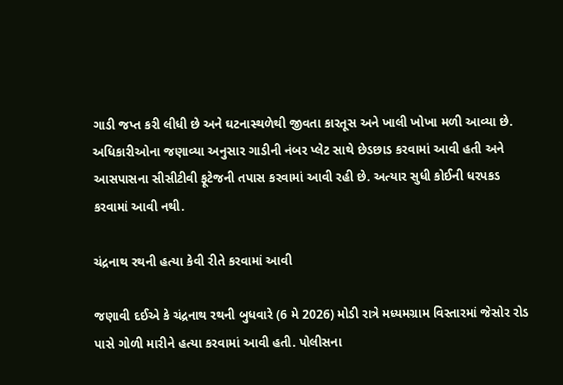ગાડી જપ્ત કરી લીધી છે અને ઘટનાસ્થળેથી જીવતા કારતૂસ અને ખાલી ખોખા મળી આવ્યા છે. અધિકારીઓના જણાવ્યા અનુસાર ગાડીની નંબર પ્લેટ સાથે છેડછાડ કરવામાં આવી હતી અને આસપાસના સીસીટીવી ફૂટેજની તપાસ કરવામાં આવી રહી છે. અત્યાર સુધી કોઈની ધરપકડ કરવામાં આવી નથી.

ચંદ્રનાથ રથની હત્યા કેવી રીતે કરવામાં આવી

જણાવી દઈએ કે ચંદ્રનાથ રથની બુધવારે (6 મે 2026) મોડી રાત્રે મધ્યમગ્રામ વિસ્તારમાં જેસોર રોડ પાસે ગોળી મારીને હત્યા કરવામાં આવી હતી. પોલીસના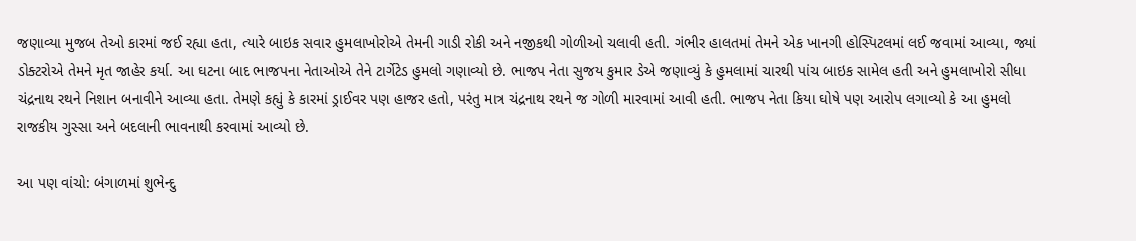જણાવ્યા મુજબ તેઓ કારમાં જઈ રહ્યા હતા, ત્યારે બાઇક સવાર હુમલાખોરોએ તેમની ગાડી રોકી અને નજીકથી ગોળીઓ ચલાવી હતી. ગંભીર હાલતમાં તેમને એક ખાનગી હોસ્પિટલમાં લઈ જવામાં આવ્યા, જ્યાં ડોક્ટરોએ તેમને મૃત જાહેર કર્યા. આ ઘટના બાદ ભાજપના નેતાઓએ તેને ટાર્ગેટેડ હુમલો ગણાવ્યો છે. ભાજપ નેતા સુજય કુમાર ડેએ જણાવ્યું કે હુમલામાં ચારથી પાંચ બાઇક સામેલ હતી અને હુમલાખોરો સીધા ચંદ્રનાથ રથને નિશાન બનાવીને આવ્યા હતા. તેમણે કહ્યું કે કારમાં ડ્રાઈવર પણ હાજર હતો, પરંતુ માત્ર ચંદ્રનાથ રથને જ ગોળી મારવામાં આવી હતી. ભાજપ નેતા કિયા ઘોષે પણ આરોપ લગાવ્યો કે આ હુમલો રાજકીય ગુસ્સા અને બદલાની ભાવનાથી કરવામાં આવ્યો છે.

આ પણ વાંચો: બંગાળમાં શુભેન્દુ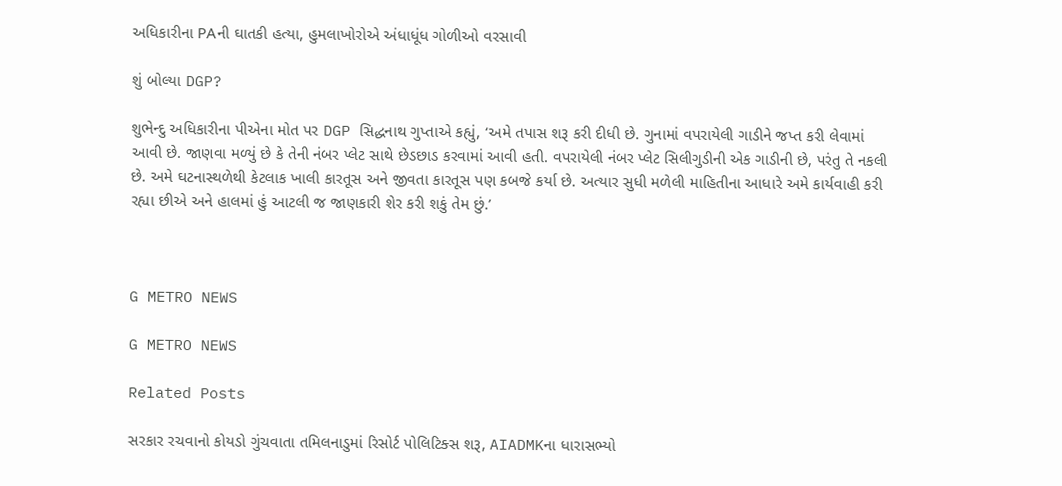અધિકારીના PAની ઘાતકી હત્યા, હુમલાખોરોએ અંધાધૂંધ ગોળીઓ વરસાવી

શું બોલ્યા DGP?

શુભેન્દુ અધિકારીના પીએના મોત પર DGP સિદ્ધનાથ ગુપ્તાએ કહ્યું, ‘અમે તપાસ શરૂ કરી દીધી છે. ગુનામાં વપરાયેલી ગાડીને જપ્ત કરી લેવામાં આવી છે. જાણવા મળ્યું છે કે તેની નંબર પ્લેટ સાથે છેડછાડ કરવામાં આવી હતી. વપરાયેલી નંબર પ્લેટ સિલીગુડીની એક ગાડીની છે, પરંતુ તે નકલી છે. અમે ઘટનાસ્થળેથી કેટલાક ખાલી કારતૂસ અને જીવતા કારતૂસ પણ કબજે કર્યા છે. અત્યાર સુધી મળેલી માહિતીના આધારે અમે કાર્યવાહી કરી રહ્યા છીએ અને હાલમાં હું આટલી જ જાણકારી શેર કરી શકું તેમ છું.’



G METRO NEWS

G METRO NEWS

Related Posts

સરકાર રચવાનો કોયડો ગુંચવાતા તમિલનાડુમાં રિસોર્ટ પોલિટિક્સ શરૂ, AIADMKના ધારાસભ્યો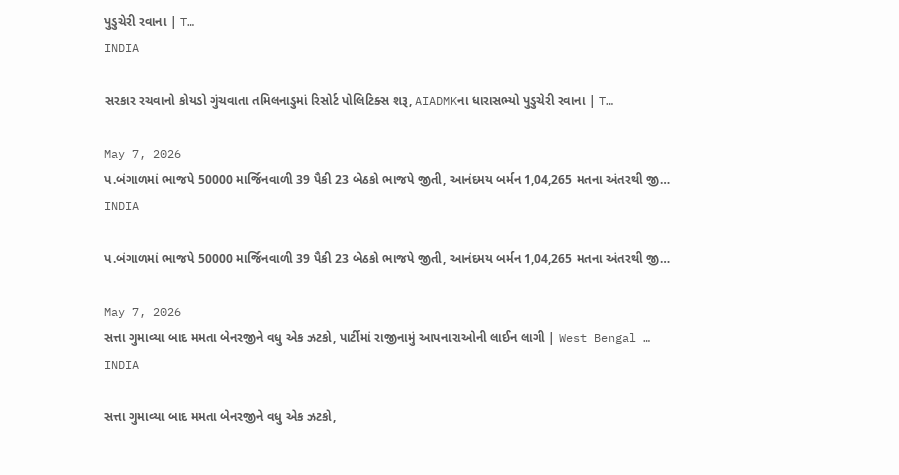પુડુચેરી રવાના | T…
INDIA

સરકાર રચવાનો કોયડો ગુંચવાતા તમિલનાડુમાં રિસોર્ટ પોલિટિક્સ શરૂ, AIADMKના ધારાસભ્યો પુડુચેરી રવાના | T…

May 7, 2026
પ.બંગાળમાં ભાજપે 50000 માર્જિનવાળી 39 પૈકી 23 બેઠકો ભાજપે જીતી, આનંદમય બર્મન 1,04,265 મતના અંતરથી જી…
INDIA

પ.બંગાળમાં ભાજપે 50000 માર્જિનવાળી 39 પૈકી 23 બેઠકો ભાજપે જીતી, આનંદમય બર્મન 1,04,265 મતના અંતરથી જી…

May 7, 2026
સત્તા ગુમાવ્યા બાદ મમતા બેનરજીને વધુ એક ઝટકો, પાર્ટીમાં રાજીનામું આપનારાઓની લાઈન લાગી | West Bengal …
INDIA

સત્તા ગુમાવ્યા બાદ મમતા બેનરજીને વધુ એક ઝટકો,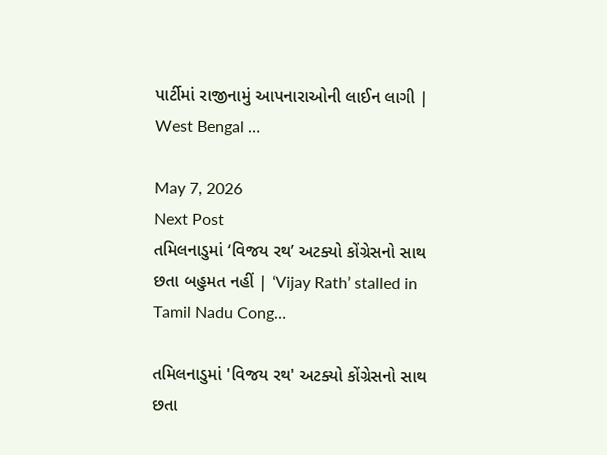પાર્ટીમાં રાજીનામું આપનારાઓની લાઈન લાગી | West Bengal …

May 7, 2026
Next Post
તમિલનાડુમાં ‘વિજય રથ’ અટક્યો કોંગ્રેસનો સાથ છતા બહુમત નહીં | ‘Vijay Rath’ stalled in Tamil Nadu Cong…

તમિલનાડુમાં 'વિજય રથ' અટક્યો કોંગ્રેસનો સાથ છતા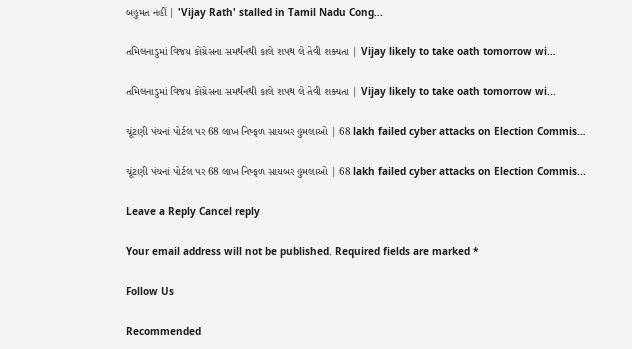બહુમત નહીં | 'Vijay Rath' stalled in Tamil Nadu Cong...

તમિલનાડુમાં વિજય કોંગ્રેસના સમર્થનથી કાલે શપથ લે તેવી શક્યતા | Vijay likely to take oath tomorrow wi…

તમિલનાડુમાં વિજય કોંગ્રેસના સમર્થનથી કાલે શપથ લે તેવી શક્યતા | Vijay likely to take oath tomorrow wi...

ચૂંટણી પંચનાં પોર્ટલ પર 68 લાખ નિષ્ફળ સાયબર હુમલાઓ | 68 lakh failed cyber attacks on Election Commis…

ચૂંટણી પંચનાં પોર્ટલ પર 68 લાખ નિષ્ફળ સાયબર હુમલાઓ | 68 lakh failed cyber attacks on Election Commis...

Leave a Reply Cancel reply

Your email address will not be published. Required fields are marked *

Follow Us

Recommended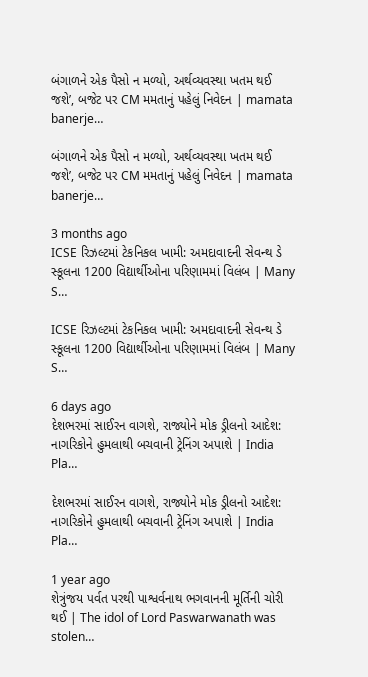બંગાળને એક પૈસો ન મળ્યો, અર્થવ્યવસ્થા ખતમ થઈ જશે’, બજેટ પર CM મમતાનું પહેલું નિવેદન | mamata banerje…

બંગાળને એક પૈસો ન મળ્યો, અર્થવ્યવસ્થા ખતમ થઈ જશે’, બજેટ પર CM મમતાનું પહેલું નિવેદન | mamata banerje…

3 months ago
ICSE રિઝલ્ટમાં ટેકનિકલ ખામી: અમદાવાદની સેવન્થ ડે સ્કૂલના 1200 વિદ્યાર્થીઓના પરિણામમાં વિલંબ | Many S…

ICSE રિઝલ્ટમાં ટેકનિકલ ખામી: અમદાવાદની સેવન્થ ડે સ્કૂલના 1200 વિદ્યાર્થીઓના પરિણામમાં વિલંબ | Many S…

6 days ago
દેશભરમાં સાઈરન વાગશે, રાજ્યોને મોક ડ્રીલનો આદેશ: નાગરિકોને હુમલાથી બચવાની ટ્રેનિંગ અપાશે | India Pla…

દેશભરમાં સાઈરન વાગશે, રાજ્યોને મોક ડ્રીલનો આદેશ: નાગરિકોને હુમલાથી બચવાની ટ્રેનિંગ અપાશે | India Pla…

1 year ago
શેત્રુંજય પર્વત પરથી પાશ્વર્વનાથ ભગવાનની મૂર્તિની ચોરી થઈ | The idol of Lord Paswarwanath was stolen…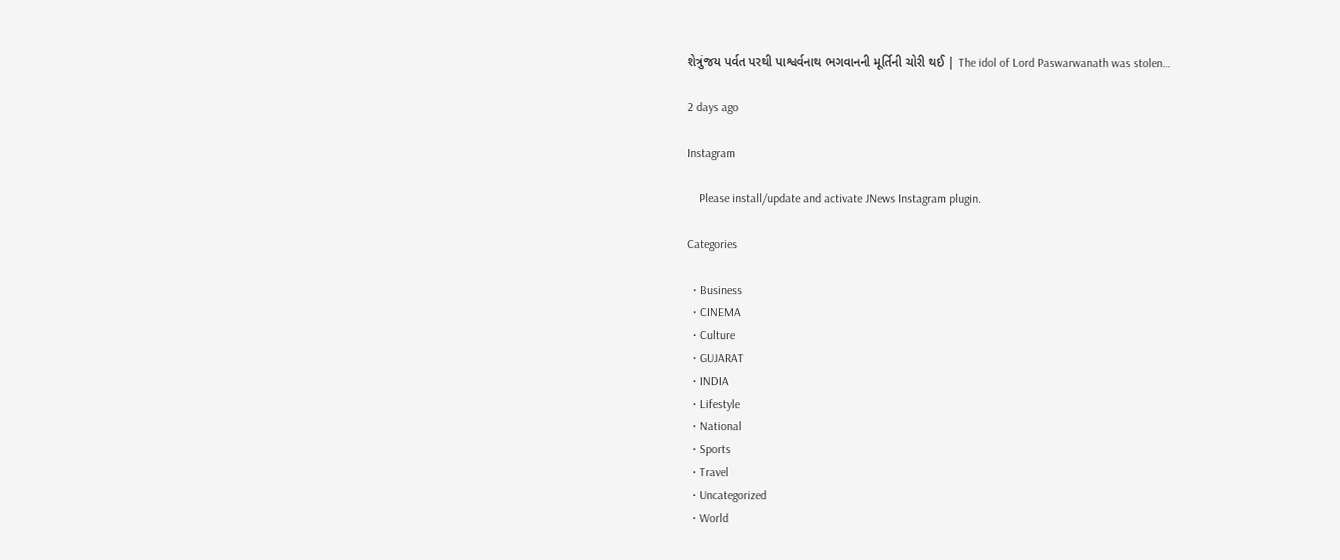શેત્રુંજય પર્વત પરથી પાશ્વર્વનાથ ભગવાનની મૂર્તિની ચોરી થઈ | The idol of Lord Paswarwanath was stolen…

2 days ago

Instagram

    Please install/update and activate JNews Instagram plugin.

Categories

  • Business
  • CINEMA
  • Culture
  • GUJARAT
  • INDIA
  • Lifestyle
  • National
  • Sports
  • Travel
  • Uncategorized
  • World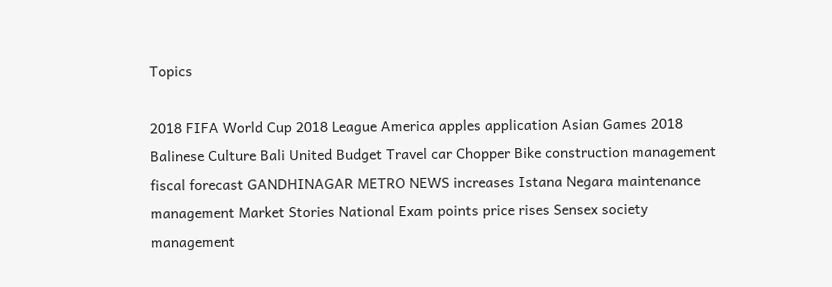Topics

2018 FIFA World Cup 2018 League America apples application Asian Games 2018 Balinese Culture Bali United Budget Travel car Chopper Bike construction management fiscal forecast GANDHINAGAR METRO NEWS increases Istana Negara maintenance management Market Stories National Exam points price rises Sensex society management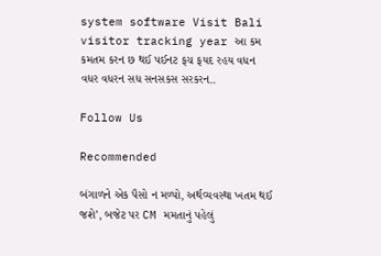system software Visit Bali visitor tracking year આ કમ કમતમ કરન છ થઈ પઈનટ ફચ ફયદ રહય વધન વધર વધરન સધ સનસકસ સરકરન..

Follow Us

Recommended

બંગાળને એક પૈસો ન મળ્યો, અર્થવ્યવસ્થા ખતમ થઈ જશે’, બજેટ પર CM મમતાનું પહેલું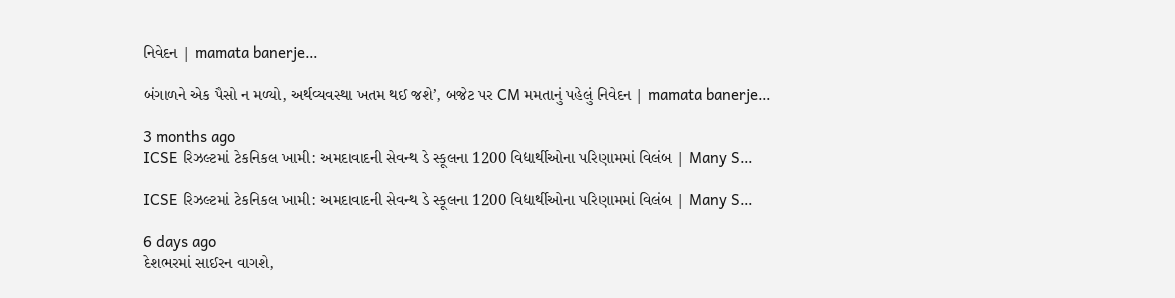નિવેદન | mamata banerje…

બંગાળને એક પૈસો ન મળ્યો, અર્થવ્યવસ્થા ખતમ થઈ જશે’, બજેટ પર CM મમતાનું પહેલું નિવેદન | mamata banerje…

3 months ago
ICSE રિઝલ્ટમાં ટેકનિકલ ખામી: અમદાવાદની સેવન્થ ડે સ્કૂલના 1200 વિદ્યાર્થીઓના પરિણામમાં વિલંબ | Many S…

ICSE રિઝલ્ટમાં ટેકનિકલ ખામી: અમદાવાદની સેવન્થ ડે સ્કૂલના 1200 વિદ્યાર્થીઓના પરિણામમાં વિલંબ | Many S…

6 days ago
દેશભરમાં સાઈરન વાગશે,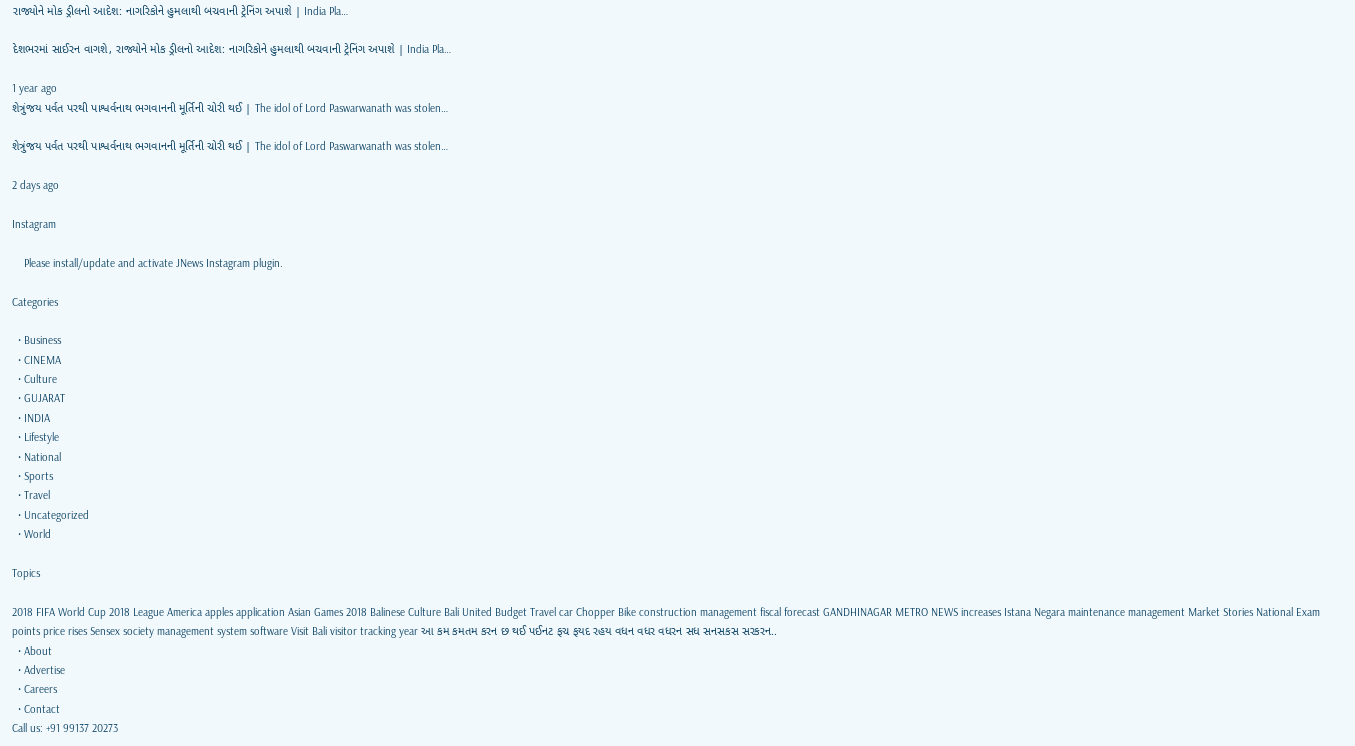રાજ્યોને મોક ડ્રીલનો આદેશ: નાગરિકોને હુમલાથી બચવાની ટ્રેનિંગ અપાશે | India Pla…

દેશભરમાં સાઈરન વાગશે, રાજ્યોને મોક ડ્રીલનો આદેશ: નાગરિકોને હુમલાથી બચવાની ટ્રેનિંગ અપાશે | India Pla…

1 year ago
શેત્રુંજય પર્વત પરથી પાશ્વર્વનાથ ભગવાનની મૂર્તિની ચોરી થઈ | The idol of Lord Paswarwanath was stolen…

શેત્રુંજય પર્વત પરથી પાશ્વર્વનાથ ભગવાનની મૂર્તિની ચોરી થઈ | The idol of Lord Paswarwanath was stolen…

2 days ago

Instagram

    Please install/update and activate JNews Instagram plugin.

Categories

  • Business
  • CINEMA
  • Culture
  • GUJARAT
  • INDIA
  • Lifestyle
  • National
  • Sports
  • Travel
  • Uncategorized
  • World

Topics

2018 FIFA World Cup 2018 League America apples application Asian Games 2018 Balinese Culture Bali United Budget Travel car Chopper Bike construction management fiscal forecast GANDHINAGAR METRO NEWS increases Istana Negara maintenance management Market Stories National Exam points price rises Sensex society management system software Visit Bali visitor tracking year આ કમ કમતમ કરન છ થઈ પઈનટ ફચ ફયદ રહય વધન વધર વધરન સધ સનસકસ સરકરન..
  • About
  • Advertise
  • Careers
  • Contact
Call us: +91 99137 20273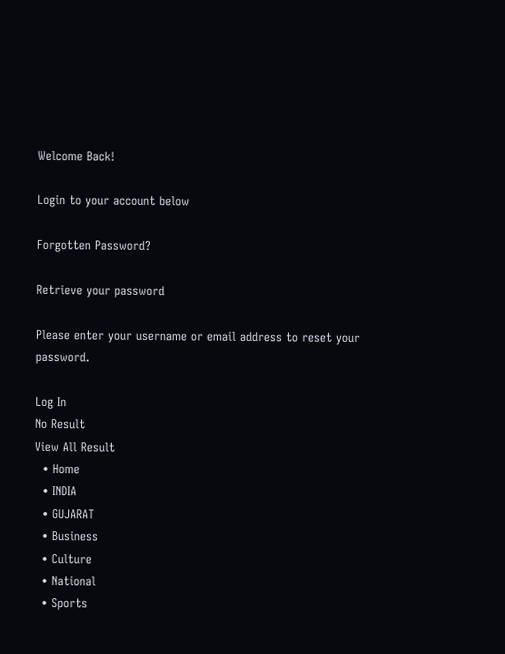Welcome Back!

Login to your account below

Forgotten Password?

Retrieve your password

Please enter your username or email address to reset your password.

Log In
No Result
View All Result
  • Home
  • INDIA
  • GUJARAT
  • Business
  • Culture
  • National
  • Sports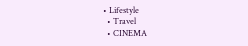• Lifestyle
  • Travel
  • CINEMA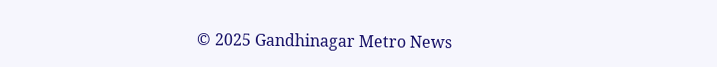© 2025 Gandhinagar Metro News